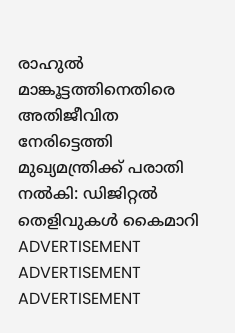രാഹുൽ മാങ്കൂട്ടത്തിനെതിരെ അതിജീവിത നേരിട്ടെത്തി മുഖ്യമന്ത്രിക്ക് പരാതി നൽകി: ഡിജിറ്റൽ തെളിവുകൾ കൈമാറി
ADVERTISEMENT
ADVERTISEMENT
ADVERTISEMENT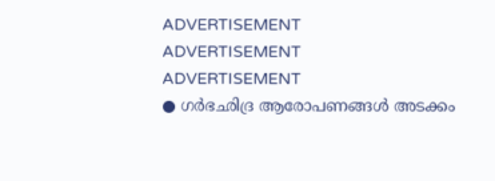ADVERTISEMENT
ADVERTISEMENT
ADVERTISEMENT
● ഗർഭഛിദ്ര ആരോപണങ്ങൾ അടക്കം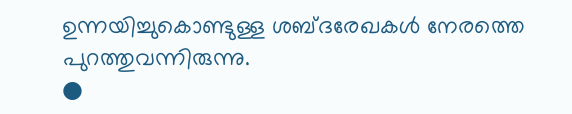ഉന്നയിച്ചുകൊണ്ടുള്ള ശബ്ദരേഖകൾ നേരത്തെ പുറത്തുവന്നിരുന്നു.
●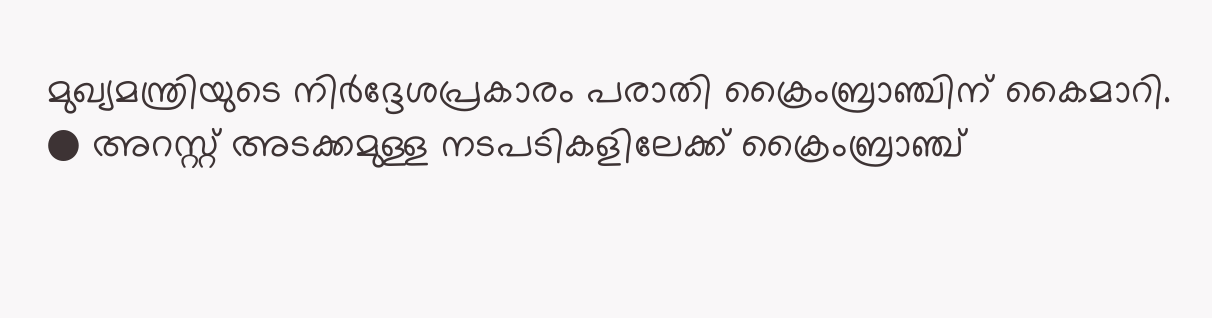മുഖ്യമന്ത്രിയുടെ നിർദ്ദേശപ്രകാരം പരാതി ക്രൈംബ്രാഞ്ചിന് കൈമാറി.
● അറസ്റ്റ് അടക്കമുള്ള നടപടികളിലേക്ക് ക്രൈംബ്രാഞ്ച്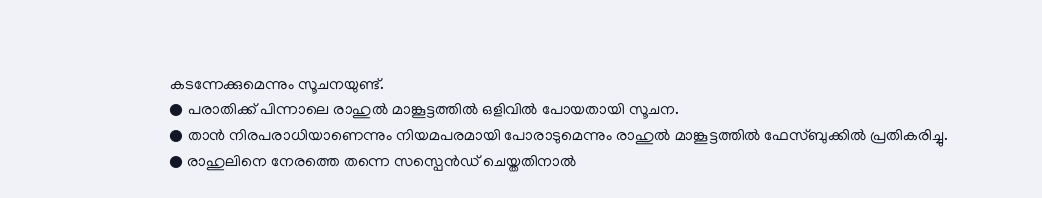കടന്നേക്കുമെന്നും സൂചനയുണ്ട്.
● പരാതിക്ക് പിന്നാലെ രാഹുൽ മാങ്കൂട്ടത്തിൽ ഒളിവിൽ പോയതായി സൂചന.
● താൻ നിരപരാധിയാണെന്നും നിയമപരമായി പോരാടുമെന്നും രാഹുൽ മാങ്കൂട്ടത്തിൽ ഫേസ്ബുക്കിൽ പ്രതികരിച്ചു.
● രാഹുലിനെ നേരത്തെ തന്നെ സസ്പെൻഡ് ചെയ്തതിനാൽ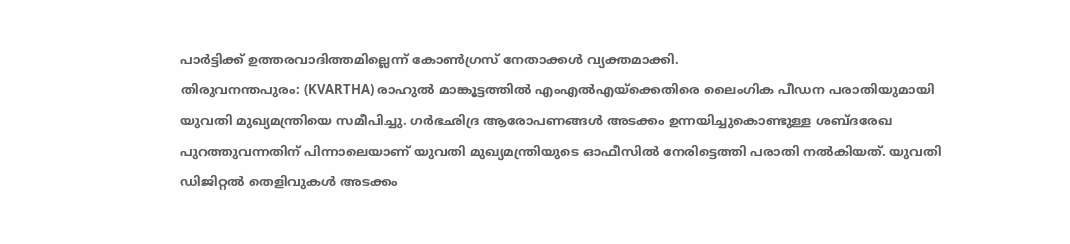പാർട്ടിക്ക് ഉത്തരവാദിത്തമില്ലെന്ന് കോൺഗ്രസ് നേതാക്കൾ വ്യക്തമാക്കി.
തിരുവനന്തപുരം: (KVARTHA) രാഹുൽ മാങ്കൂട്ടത്തിൽ എംഎൽഎയ്ക്കെതിരെ ലൈംഗിക പീഡന പരാതിയുമായി യുവതി മുഖ്യമന്ത്രിയെ സമീപിച്ചു. ഗർഭഛിദ്ര ആരോപണങ്ങൾ അടക്കം ഉന്നയിച്ചുകൊണ്ടുള്ള ശബ്ദരേഖ പുറത്തുവന്നതിന് പിന്നാലെയാണ് യുവതി മുഖ്യമന്ത്രിയുടെ ഓഫീസിൽ നേരിട്ടെത്തി പരാതി നൽകിയത്. യുവതി ഡിജിറ്റൽ തെളിവുകൾ അടക്കം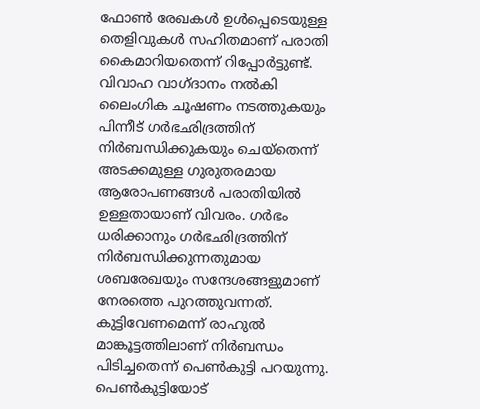ഫോൺ രേഖകൾ ഉൾപ്പെടെയുള്ള തെളിവുകൾ സഹിതമാണ് പരാതി കൈമാറിയതെന്ന് റിപ്പോർട്ടുണ്ട്.
വിവാഹ വാഗ്ദാനം നൽകി ലൈംഗിക ചൂഷണം നടത്തുകയും പിന്നീട് ഗർഭഛിദ്രത്തിന് നിർബന്ധിക്കുകയും ചെയ്തെന്ന് അടക്കമുള്ള ഗുരുതരമായ ആരോപണങ്ങൾ പരാതിയിൽ ഉള്ളതായാണ് വിവരം. ഗർഭം ധരിക്കാനും ഗർഭഛിദ്രത്തിന് നിർബന്ധിക്കുന്നതുമായ ശബരേഖയും സന്ദേശങ്ങളുമാണ് നേരത്തെ പുറത്തുവന്നത്. കുട്ടിവേണമെന്ന് രാഹുൽ മാങ്കൂട്ടത്തിലാണ് നിർബന്ധം പിടിച്ചതെന്ന് പെൺകുട്ടി പറയുന്നു. പെൺകുട്ടിയോട്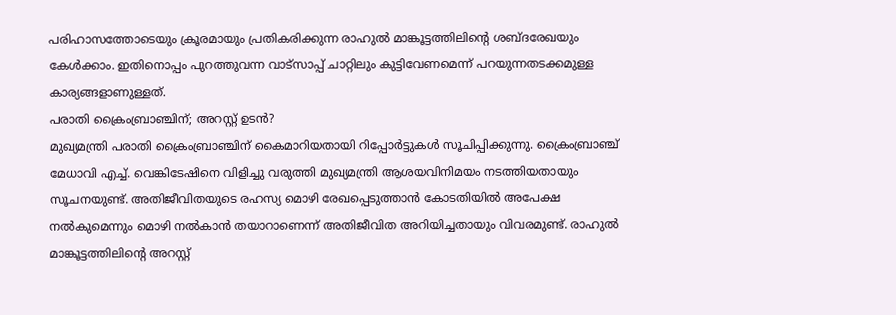പരിഹാസത്തോടെയും ക്രൂരമായും പ്രതികരിക്കുന്ന രാഹുൽ മാങ്കൂട്ടത്തിലിൻ്റെ ശബ്ദരേഖയും കേൾക്കാം. ഇതിനൊപ്പം പുറത്തുവന്ന വാട്സാപ്പ് ചാറ്റിലും കുട്ടിവേണമെന്ന് പറയുന്നതടക്കമുള്ള കാര്യങ്ങളാണുള്ളത്.
പരാതി ക്രൈംബ്രാഞ്ചിന്; അറസ്റ്റ് ഉടൻ?
മുഖ്യമന്ത്രി പരാതി ക്രൈംബ്രാഞ്ചിന് കൈമാറിയതായി റിപ്പോർട്ടുകൾ സൂചിപ്പിക്കുന്നു. ക്രൈംബ്രാഞ്ച് മേധാവി എച്ച്. വെങ്കിടേഷിനെ വിളിച്ചു വരുത്തി മുഖ്യമന്ത്രി ആശയവിനിമയം നടത്തിയതായും സൂചനയുണ്ട്. അതിജീവിതയുടെ രഹസ്യ മൊഴി രേഖപ്പെടുത്താൻ കോടതിയിൽ അപേക്ഷ നൽകുമെന്നും മൊഴി നൽകാൻ തയാറാണെന്ന് അതിജീവിത അറിയിച്ചതായും വിവരമുണ്ട്. രാഹുൽ മാങ്കൂട്ടത്തിലിന്റെ അറസ്റ്റ്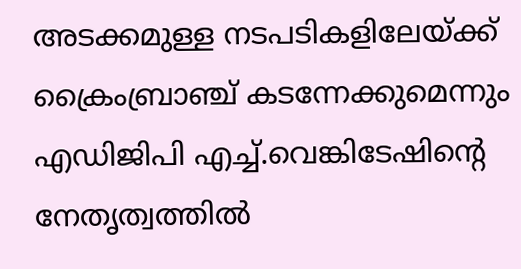അടക്കമുള്ള നടപടികളിലേയ്ക്ക് ക്രൈംബ്രാഞ്ച് കടന്നേക്കുമെന്നും എഡിജിപി എച്ച്.വെങ്കിടേഷിൻ്റെ നേതൃത്വത്തിൽ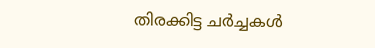തിരക്കിട്ട ചർച്ചകൾ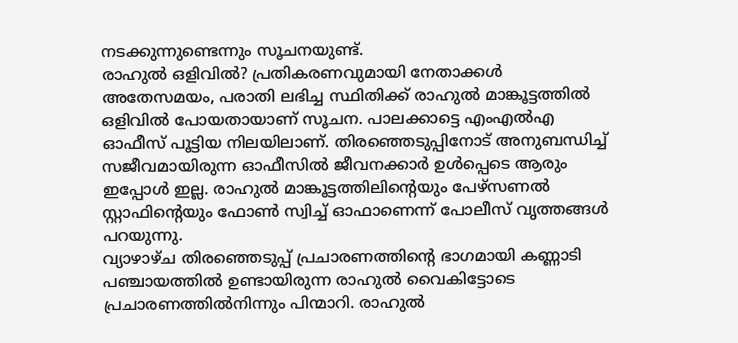നടക്കുന്നുണ്ടെന്നും സൂചനയുണ്ട്.
രാഹുൽ ഒളിവിൽ? പ്രതികരണവുമായി നേതാക്കൾ
അതേസമയം, പരാതി ലഭിച്ച സ്ഥിതിക്ക് രാഹുൽ മാങ്കൂട്ടത്തിൽ ഒളിവിൽ പോയതായാണ് സൂചന. പാലക്കാട്ടെ എംഎൽഎ ഓഫീസ് പൂട്ടിയ നിലയിലാണ്. തിരഞ്ഞെടുപ്പിനോട് അനുബന്ധിച്ച് സജീവമായിരുന്ന ഓഫീസിൽ ജീവനക്കാർ ഉൾപ്പെടെ ആരും ഇപ്പോൾ ഇല്ല. രാഹുൽ മാങ്കൂട്ടത്തിലിൻ്റെയും പേഴ്സണൽ സ്റ്റാഫിൻ്റെയും ഫോൺ സ്വിച്ച് ഓഫാണെന്ന് പോലീസ് വൃത്തങ്ങൾ പറയുന്നു.
വ്യാഴാഴ്ച തിരഞ്ഞെടുപ്പ് പ്രചാരണത്തിൻ്റെ ഭാഗമായി കണ്ണാടി പഞ്ചായത്തിൽ ഉണ്ടായിരുന്ന രാഹുൽ വൈകിട്ടോടെ പ്രചാരണത്തിൽനിന്നും പിന്മാറി. രാഹുൽ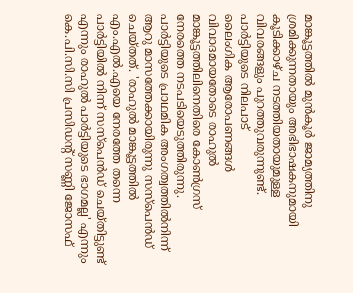മാങ്കൂട്ടത്തിൽ മുൻകൂർ ജാമ്യത്തിനു ശ്രമിക്കുന്നതായും അഭിഭാഷകനുമായി കൂടിക്കാഴ്ച നടത്തിയതായുമുള്ള വിവരങ്ങളും പുറത്തുവരുന്നുണ്ട്.
പാർട്ടിയുടെ നിലപാട്
ലൈംഗിക ആരോപണങ്ങൾ വിവാദമായതോടെ രാഹുൽ മാങ്കൂട്ടത്തിലിനെതിരെ കോൺഗ്രസ് നേരത്തെ നടപടിയെടുത്തിരുന്നു. പാർട്ടിയുടെ പ്രാഥമിക അംഗത്വത്തിൽനിന്ന് ആറു മാസത്തേക്കായിരുന്നു സസ്പെൻഡ് ചെയ്തത്. 'രാഹുൽ മാങ്കൂട്ടത്തിൽ എം.എൽ.എയെ നേരത്തേ തന്നെ പാർട്ടിയിൽ നിന്ന് സസ്പെൻഡ് ചെയ്തിട്ടുണ്ട് എന്നും രാഹുൽ പാർട്ടിയുടെ ഭാഗമല്ല' എന്നും കെ.പി.സി.സി പ്രസിഡന്റ് സണ്ണി ജോസഫ്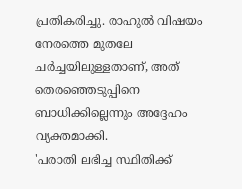പ്രതികരിച്ചു. രാഹുൽ വിഷയം നേരത്തെ മുതലേ ചർച്ചയിലുള്ളതാണ്, അത് തെരഞ്ഞെടുപ്പിനെ ബാധിക്കില്ലെന്നും അദ്ദേഹം വ്യക്തമാക്കി.
'പരാതി ലഭിച്ച സ്ഥിതിക്ക്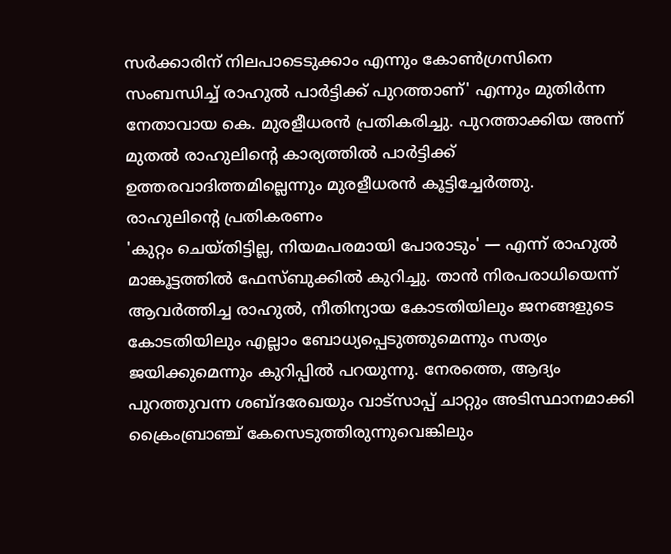സർക്കാരിന് നിലപാടെടുക്കാം എന്നും കോൺഗ്രസിനെ സംബന്ധിച്ച് രാഹുൽ പാർട്ടിക്ക് പുറത്താണ്' എന്നും മുതിർന്ന നേതാവായ കെ. മുരളീധരൻ പ്രതികരിച്ചു. പുറത്താക്കിയ അന്ന് മുതൽ രാഹുലിൻ്റെ കാര്യത്തിൽ പാർട്ടിക്ക് ഉത്തരവാദിത്തമില്ലെന്നും മുരളീധരൻ കൂട്ടിച്ചേർത്തു.
രാഹുലിൻ്റെ പ്രതികരണം
'കുറ്റം ചെയ്തിട്ടില്ല, നിയമപരമായി പോരാടും' — എന്ന് രാഹുൽ മാങ്കൂട്ടത്തിൽ ഫേസ്ബുക്കിൽ കുറിച്ചു. താൻ നിരപരാധിയെന്ന് ആവർത്തിച്ച രാഹുൽ, നീതിന്യായ കോടതിയിലും ജനങ്ങളുടെ കോടതിയിലും എല്ലാം ബോധ്യപ്പെടുത്തുമെന്നും സത്യം ജയിക്കുമെന്നും കുറിപ്പിൽ പറയുന്നു. നേരത്തെ, ആദ്യം പുറത്തുവന്ന ശബ്ദരേഖയും വാട്സാപ്പ് ചാറ്റും അടിസ്ഥാനമാക്കി ക്രൈംബ്രാഞ്ച് കേസെടുത്തിരുന്നുവെങ്കിലും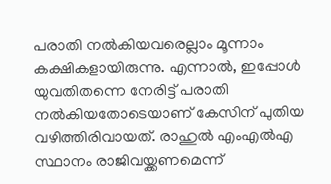പരാതി നൽകിയവരെല്ലാം മൂന്നാം കക്ഷികളായിരുന്നു. എന്നാൽ, ഇപ്പോൾ യുവതിതന്നെ നേരിട്ട് പരാതി നൽകിയതോടെയാണ് കേസിന് പുതിയ വഴിത്തിരിവായത്. രാഹുൽ എംഎൽഎ സ്ഥാനം രാജിവയ്ക്കണമെന്ന്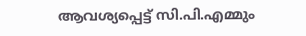ആവശ്യപ്പെട്ട് സി.പി.എമ്മും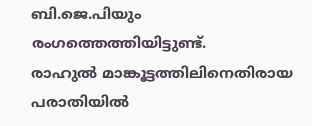ബി.ജെ.പിയും രംഗത്തെത്തിയിട്ടുണ്ട്.
രാഹുൽ മാങ്കൂട്ടത്തിലിനെതിരായ പരാതിയിൽ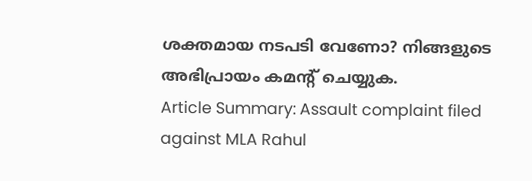ശക്തമായ നടപടി വേണോ? നിങ്ങളുടെ അഭിപ്രായം കമൻ്റ് ചെയ്യുക.
Article Summary: Assault complaint filed against MLA Rahul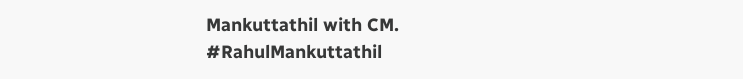Mankuttathil with CM.
#RahulMankuttathil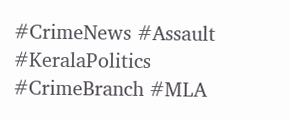#CrimeNews #Assault #KeralaPolitics #CrimeBranch #MLA